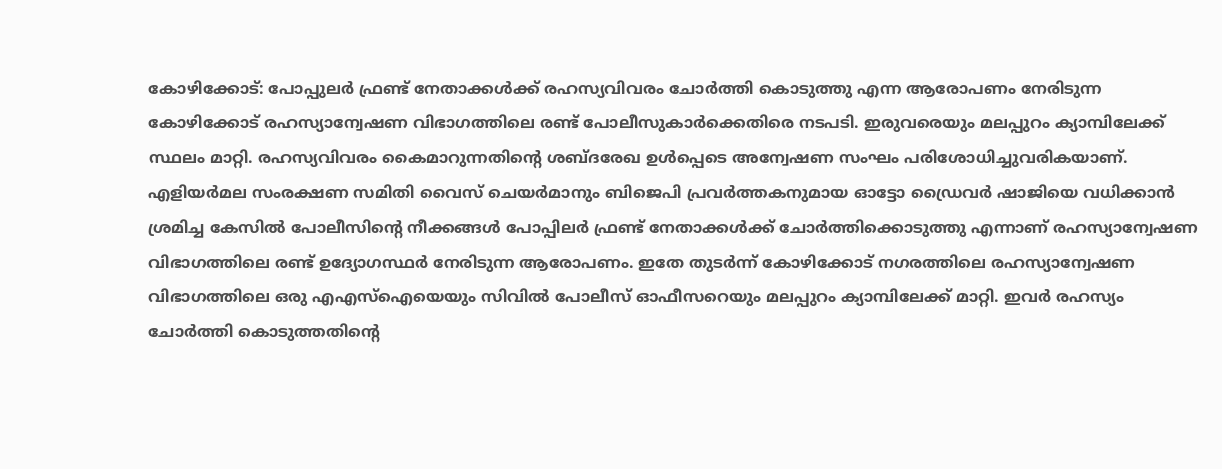കോഴിക്കോട്: പോപ്പുലർ ഫ്രണ്ട് നേതാക്കൾക്ക് രഹസ്യവിവരം ചോർത്തി കൊടുത്തു എന്ന ആരോപണം നേരിടുന്ന കോഴിക്കോട് രഹസ്യാന്വേഷണ വിഭാഗത്തിലെ രണ്ട് പോലീസുകാർക്കെതിരെ നടപടി. ഇരുവരെയും മലപ്പുറം ക്യാമ്പിലേക്ക് സ്ഥലം മാറ്റി. രഹസ്യവിവരം കൈമാറുന്നതിന്റെ ശബ്ദരേഖ ഉൾപ്പെടെ അന്വേഷണ സംഘം പരിശോധിച്ചുവരികയാണ്. എളിയർമല സംരക്ഷണ സമിതി വൈസ് ചെയർമാനും ബിജെപി പ്രവർത്തകനുമായ ഓട്ടോ ഡ്രൈവർ ഷാജിയെ വധിക്കാൻ ശ്രമിച്ച കേസിൽ പോലീസിന്റെ നീക്കങ്ങൾ പോപ്പിലർ ഫ്രണ്ട് നേതാക്കൾക്ക് ചോർത്തിക്കൊടുത്തു എന്നാണ് രഹസ്യാന്വേഷണ വിഭാഗത്തിലെ രണ്ട് ഉദ്യോഗസ്ഥർ നേരിടുന്ന ആരോപണം. ഇതേ തുടർന്ന് കോഴിക്കോട് നഗരത്തിലെ രഹസ്യാന്വേഷണ വിഭാഗത്തിലെ ഒരു എഎസ്ഐയെയും സിവിൽ പോലീസ് ഓഫീസറെയും മലപ്പുറം ക്യാമ്പിലേക്ക് മാറ്റി. ഇവർ രഹസ്യം ചോർത്തി കൊടുത്തതിന്റെ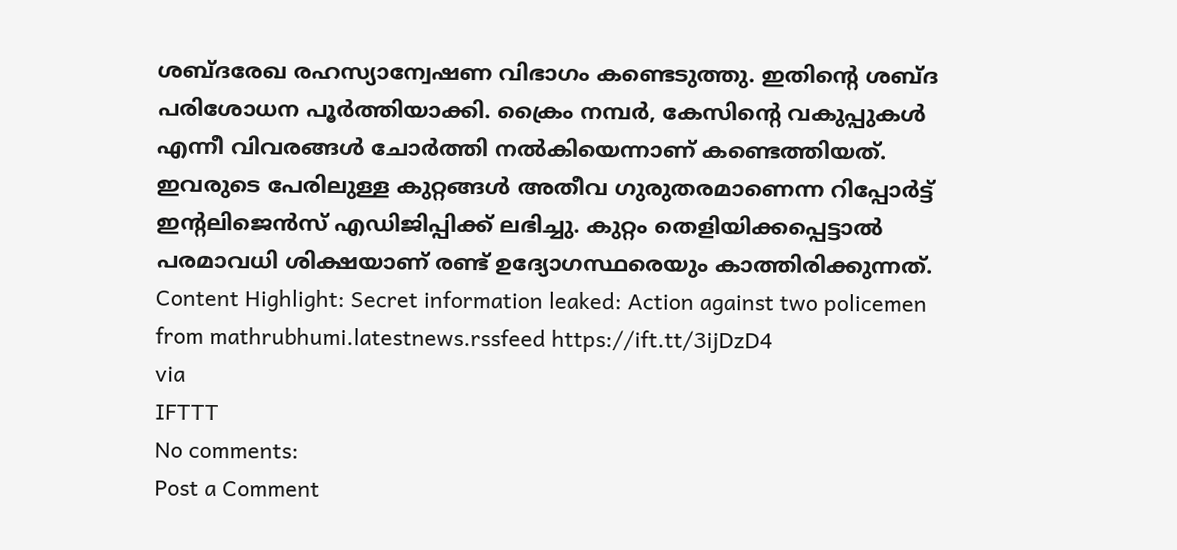ശബ്ദരേഖ രഹസ്യാന്വേഷണ വിഭാഗം കണ്ടെടുത്തു. ഇതിന്റെ ശബ്ദ പരിശോധന പൂർത്തിയാക്കി. ക്രൈം നമ്പർ, കേസിന്റെ വകുപ്പുകൾ എന്നീ വിവരങ്ങൾ ചോർത്തി നൽകിയെന്നാണ് കണ്ടെത്തിയത്. ഇവരുടെ പേരിലുള്ള കുറ്റങ്ങൾ അതീവ ഗുരുതരമാണെന്ന റിപ്പോർട്ട് ഇന്റലിജെൻസ് എഡിജിപ്പിക്ക് ലഭിച്ചു. കുറ്റം തെളിയിക്കപ്പെട്ടാൽ പരമാവധി ശിക്ഷയാണ് രണ്ട് ഉദ്യോഗസ്ഥരെയും കാത്തിരിക്കുന്നത്. Content Highlight: Secret information leaked: Action against two policemen
from mathrubhumi.latestnews.rssfeed https://ift.tt/3ijDzD4
via
IFTTT
No comments:
Post a Comment